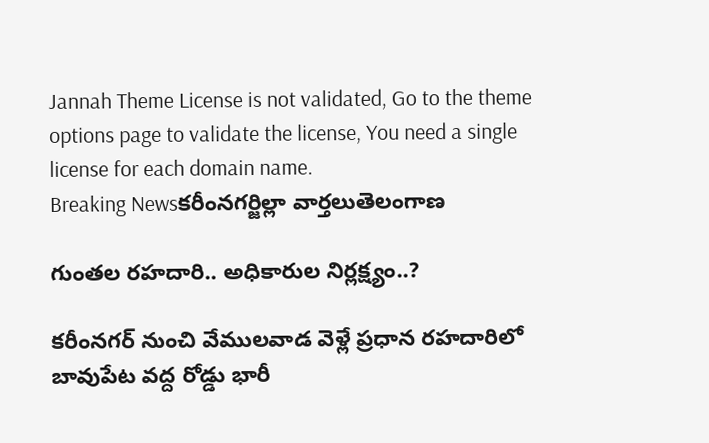Jannah Theme License is not validated, Go to the theme options page to validate the license, You need a single license for each domain name.
Breaking Newsకరీంనగర్జిల్లా వార్తలుతెలంగాణ

గుంతల రహదారి.. అధికారుల నిర్లక్ష్యం..?

కరీంనగర్ నుంచి వేములవాడ వెళ్లే ప్రధాన రహదారిలో బావుపేట వద్ద రోడ్డు భారీ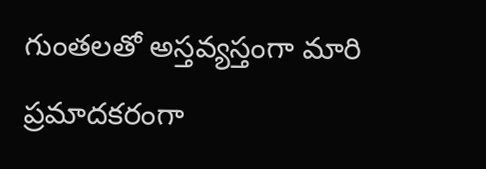గుంతలతో అస్తవ్యస్తంగా మారి ప్రమాదకరంగా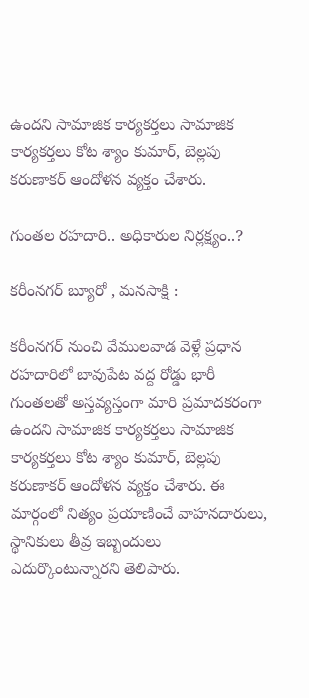ఉందని సామాజిక కార్యకర్తలు సామాజిక కార్యకర్తలు కోట శ్యాం కుమార్, బెల్లపు కరుణాకర్ ఆందోళన వ్యక్తం చేశారు.

గుంతల రహదారి.. అధికారుల నిర్లక్ష్యం..?

కరీంనగర్ బ్యూరో , మనసాక్షి :

కరీంనగర్ నుంచి వేములవాడ వెళ్లే ప్రధాన రహదారిలో బావుపేట వద్ద రోడ్డు భారీ గుంతలతో అస్తవ్యస్తంగా మారి ప్రమాదకరంగా ఉందని సామాజిక కార్యకర్తలు సామాజిక కార్యకర్తలు కోట శ్యాం కుమార్, బెల్లపు కరుణాకర్ ఆందోళన వ్యక్తం చేశారు. ఈ మార్గంలో నిత్యం ప్రయాణించే వాహనదారులు, స్థానికులు తీవ్ర ఇబ్బందులు ఎదుర్కొంటున్నారని తెలిపారు.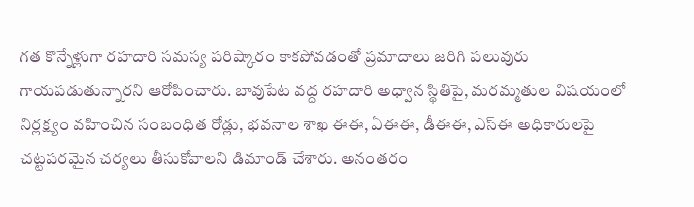గత కొన్నేళ్లుగా రహదారి సమస్య పరిష్కారం కాకపోవడంతో ప్రమాదాలు జరిగి పలువురు గాయపడుతున్నారని ఆరోపించారు. బావుపేట వద్ద రహదారి అధ్వాన స్థితిపై, మరమ్మతుల విషయంలో నిర్లక్ష్యం వహించిన సంబంధిత రోడ్లు, భవనాల శాఖ ఈఈ, ఏఈఈ, డీఈఈ, ఎస్‌ఈ అధికారులపై చట్టపరమైన చర్యలు తీసుకోవాలని డిమాండ్ చేశారు. అనంతరం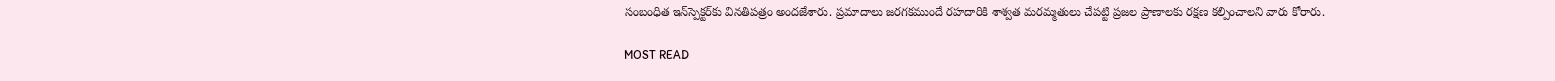సంబంధిత ఇన్‌స్పెక్టర్‌కు వినతిపత్రం అందజేశారు. ప్రమాదాలు జరగకముందే రహదారికి శాశ్వత మరమ్మతులు చేపట్టి ప్రజల ప్రాణాలకు రక్షణ కల్పించాలని వారు కోరారు.

MOST READ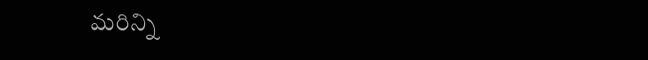మరిన్ని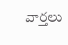వార్తలు